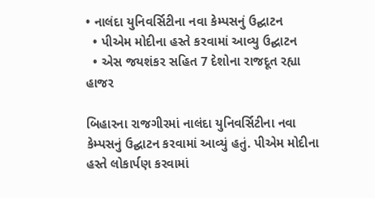• નાલંદા યુનિવર્સિટીના નવા કેમ્પસનું ઉદ્ઘાટન
  • પીએમ મોદીના હસ્તે કરવામાં આવ્યુ ઉદ્ઘાટન
  • એસ જયશંકર સહિત 7 દેશોના રાજદૂત રહ્યા હાજર

બિહારના રાજગીરમાં નાલંદા યુનિવર્સિટીના નવા કેમ્પસનું ઉદ્ઘાટન કરવામાં આવ્યું હતું. પીએમ મોદીના હસ્તે લોકાર્પણ કરવામાં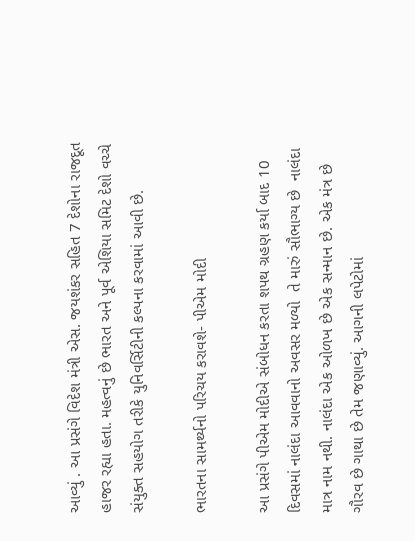આવ્યું . આ પ્રસંગે વિદેશ મંત્રી એસ. જયશંકર સહિત 7 દેશોના રાજદૂત હાજર રહ્યા હતા. મહત્વનું છે ભારત અને પૂર્વ એશિયા સમિટ દેશો વચ્ચે સંયુક્ત સહયોગ તરીકે યુનિવર્સિટીની કલ્પના કરવામાં આવી છે.

ભારતના સામર્થ્યનો પરિચય કરાવશે- પીએમ મોદી

આ પ્રસંગે પીએમ મોદીએ સંબોધન કરતા શપથ ગ્રહણ કર્યા બાદ 10 દિવસમાં નાલંદા આવવાનો અવસર મળ્યો  તે મારું સૌભાગ્ય છે  નાલંદા માત્ર નામ નથી. નાલંદા એક ઓળખ છે એક સન્માન છે. એક મંત્ર છે ગૌરવ છે ગાથા છે તેમ જણાવ્યું. આગની લપેટોમાં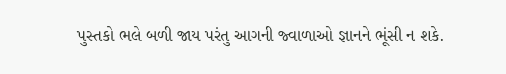પુસ્તકો ભલે બળી જાય પરંતુ આગની જ્વાળાઓ જ્ઞાનને ભૂંસી ન શકે.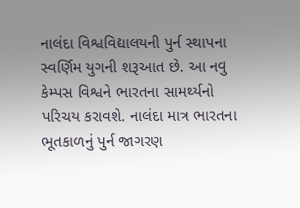નાલંદા વિશ્વવિદ્યાલયની પુર્ન સ્થાપના સ્વર્ણિમ યુગની શરૂઆત છે. આ નવુ કેમ્પસ વિશ્વને ભારતના સામર્થ્યનો પરિચય કરાવશે. નાલંદા માત્ર ભારતના ભૂતકાળનું પુર્ન જાગરણ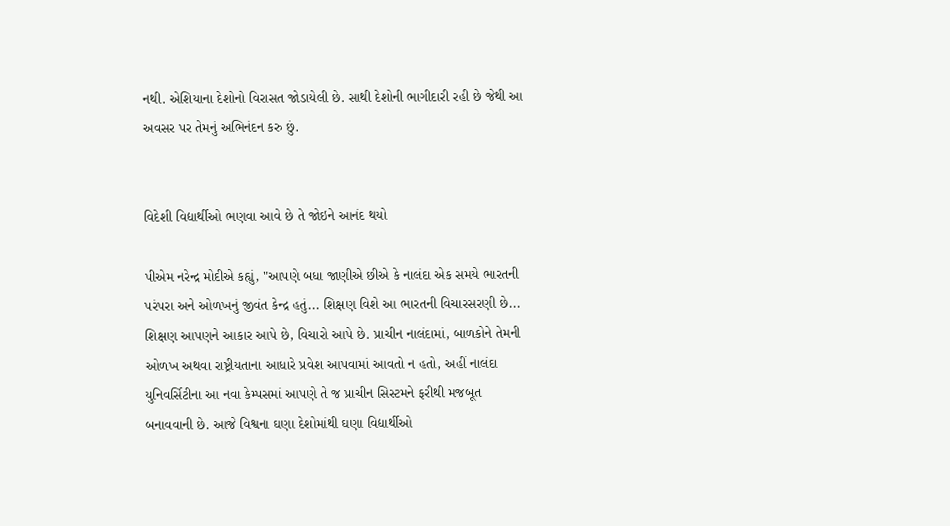નથી. એશિયાના દેશોનો વિરાસત જોડાયેલી છે. સાથી દેશોની ભાગીદારી રહી છે જેથી આ અવસર પર તેમનું અભિનંદન કરુ છું.


વિદેશી વિદ્યાર્થીઓ ભણવા આવે છે તે જોઇને આનંદ થયો

પીએમ નરેન્દ્ર મોદીએ કહ્યું, "આપણે બધા જાણીએ છીએ કે નાલંદા એક સમયે ભારતની પરંપરા અને ઓળખનું જીવંત કેન્દ્ર હતું... શિક્ષણ વિશે આ ભારતની વિચારસરણી છે... શિક્ષણ આપણને આકાર આપે છે, વિચારો આપે છે. પ્રાચીન નાલંદામાં, બાળકોને તેમની ઓળખ અથવા રાષ્ટ્રીયતાના આધારે પ્રવેશ આપવામાં આવતો ન હતો, અહીં નાલંદા યુનિવર્સિટીના આ નવા કેમ્પસમાં આપણે તે જ પ્રાચીન સિસ્ટમને ફરીથી મજબૂત બનાવવાની છે. આજે વિશ્વના ઘણા દેશોમાંથી ઘણા વિદ્યાર્થીઓ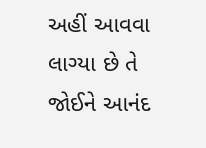અહીં આવવા લાગ્યા છે તે જોઈને આનંદ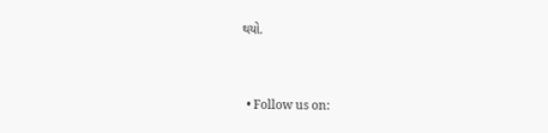થયો.



  • Follow us on: